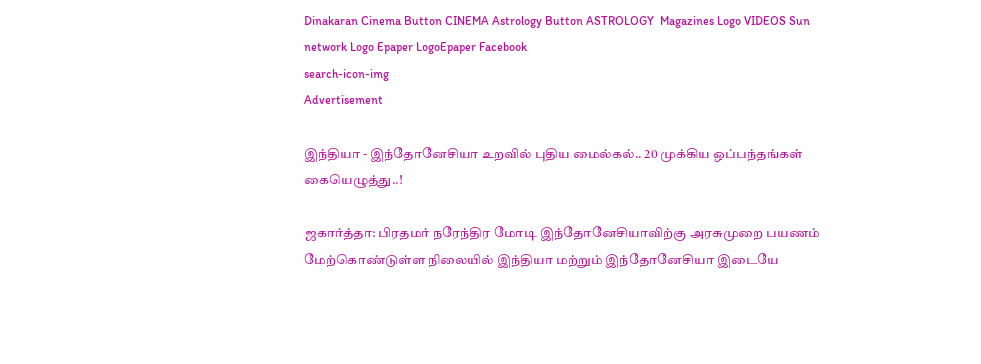Dinakaran Cinema Button CINEMA Astrology Button ASTROLOGY  Magazines Logo VIDEOS Sun network Logo Epaper LogoEpaper Facebook
search-icon-img
Advertisement

இந்தியா - இந்தோனேசியா உறவில் புதிய மைல்கல்.. 20 முக்கிய ஒப்பந்தங்கள் கையெழுத்து..!

ஜகார்த்தா: பிரதமர் நரேந்திர மோடி இந்தோனேசியாவிற்கு அரசுமுறை பயணம் மேற்கொண்டுள்ள நிலையில் இந்தியா மற்றும் இந்தோனேசியா இடையே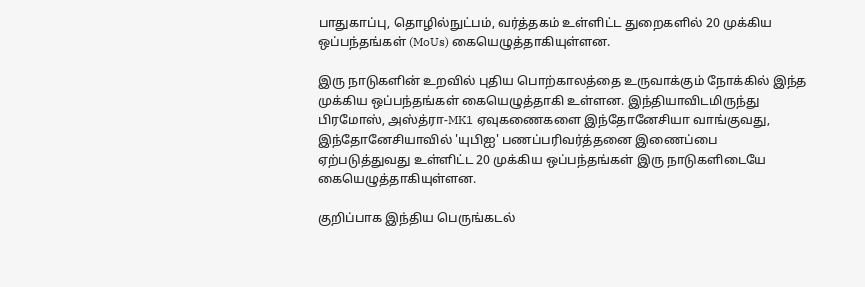பாதுகாப்பு, தொழில்நுட்பம், வர்த்தகம் உள்ளிட்ட துறைகளில் 20 முக்கிய ஒப்பந்தங்கள் (MoUs) கையெழுத்தாகியுள்ளன.

இரு நாடுகளின் உறவில் புதிய பொற்காலத்தை உருவாக்கும் நோக்கில் இந்த முக்கிய ஒப்பந்தங்கள் கையெழுத்தாகி உள்ளன. இந்தியாவிடமிருந்து பிரமோஸ், அஸ்த்ரா-MK1 ஏவுகணைகளை இந்தோனேசியா வாங்குவது, இந்தோனேசியாவில் 'யுபிஐ' பணப்பரிவர்த்தனை இணைப்பை ஏற்படுத்துவது உள்ளிட்ட 20 முக்கிய ஒப்பந்தங்கள் இரு நாடுகளிடையே கையெழுத்தாகியுள்ளன.

குறிப்பாக இந்திய பெருங்கடல்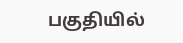பகுதியில்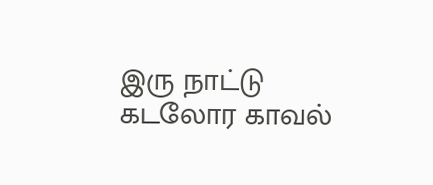இரு நாட்டு கடலோர காவல்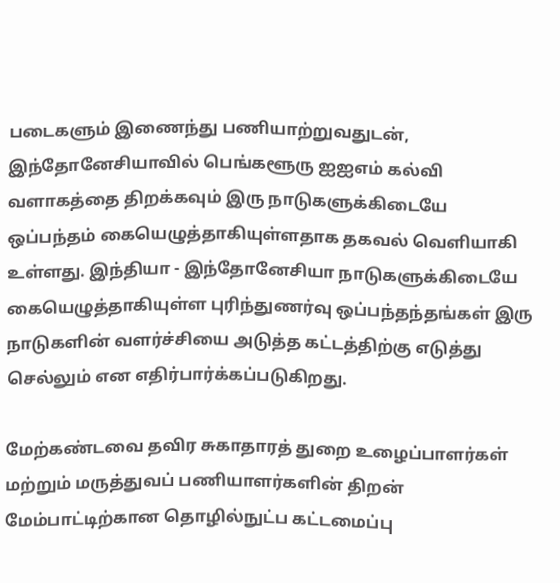படைகளும் இணைந்து பணியாற்றுவதுடன், இந்தோனேசியாவில் பெங்களூரு ஐஐஎம் கல்வி வளாகத்தை திறக்கவும் இரு நாடுகளுக்கிடையே ஒப்பந்தம் கையெழுத்தாகியுள்ளதாக தகவல் வெளியாகி உள்ளது. இந்தியா - இந்தோனேசியா நாடுகளுக்கிடையே கையெழுத்தாகியுள்ள புரிந்துணர்வு ஒப்பந்தந்தங்கள் இரு நாடுகளின் வளர்ச்சியை அடுத்த கட்டத்திற்கு எடுத்து செல்லும் என எதிர்பார்க்கப்படுகிறது.

மேற்கண்டவை தவிர சுகாதாரத் துறை உழைப்பாளர்கள் மற்றும் மருத்துவப் பணியாளர்களின் திறன் மேம்பாட்டிற்கான தொழில்நுட்ப கட்டமைப்பு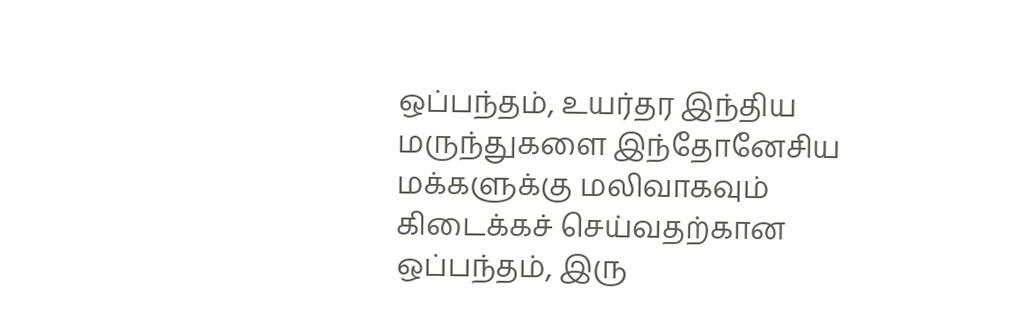ஒப்பந்தம், உயர்தர இந்திய மருந்துகளை இந்தோனேசிய மக்களுக்கு மலிவாகவும் கிடைக்கச் செய்வதற்கான ஒப்பந்தம், இரு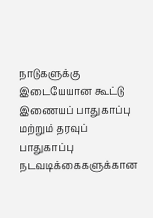நாடுகளுக்கு இடையேயான கூட்டு இணையப் பாதுகாப்பு மற்றும் தரவுப் பாதுகாப்பு நடவடிக்கைகளுக்கான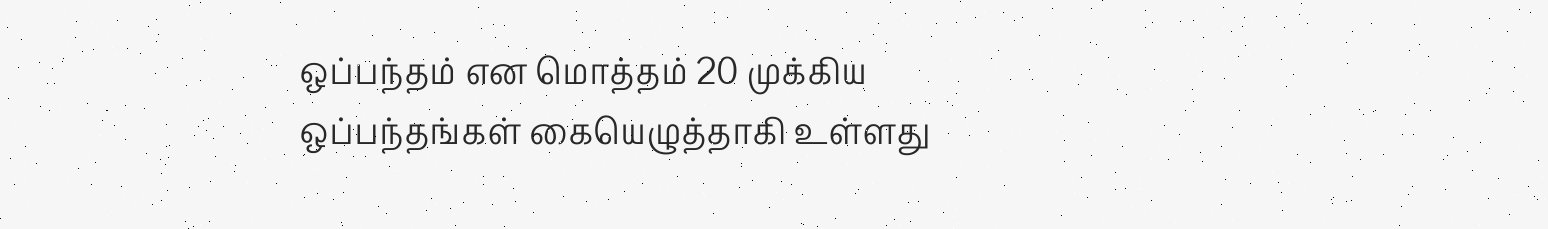ஒப்பந்தம் என மொத்தம் 20 முக்கிய ஒப்பந்தங்கள் கையெழுத்தாகி உள்ளது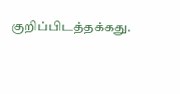குறிப்பிடத்தக்கது.